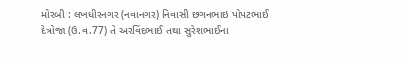મોરબી : લખધીરનગર (નવાનગર) નિવાસી છગનભાઇ પોપટભાઈ દેત્રોજા (ઉ.વ.77) તે અરવિંદભાઈ તથા સુરેશભાઈના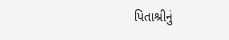પિતાશ્રીનું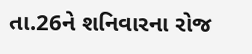તા.26ને શનિવારના રોજ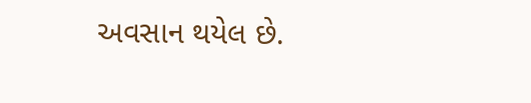અવસાન થયેલ છે.